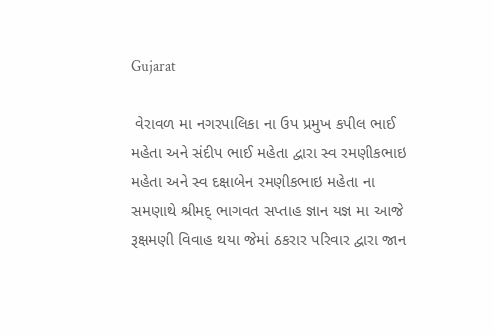Gujarat

 વેરાવળ મા નગરપાલિકા ના ઉપ પ્રમુખ કપીલ ભાઈ મહેતા અને સંદીપ ભાઈ મહેતા દ્વારા સ્વ રમણીકભાઇ મહેતા અને સ્વ દક્ષાબેન રમણીકભાઇ મહેતા ના સમણાથે શ્રીમદ્ ભાગવત સપ્તાહ જ્ઞાન યજ્ઞ મા આજે રૂક્ષમણી વિવાહ થયા જેમાં ઠકરાર પરિવાર દ્વારા જાન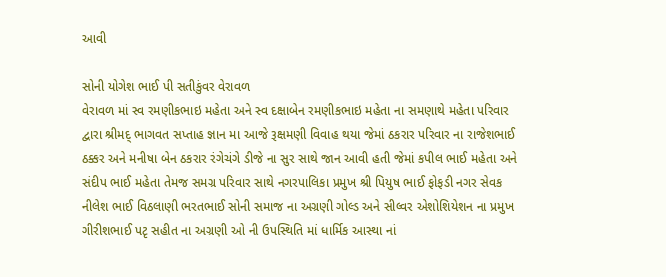આવી

સોની યોગેશ ભાઈ પી સતીકુંવર વેરાવળ
વેરાવળ માં સ્વ રમણીકભાઇ મહેતા અને સ્વ દક્ષાબેન રમણીકભાઇ મહેતા ના સમણાથે મહેતા પરિવાર દ્વારા શ્રીમદ્ ભાગવત સપ્તાહ જ્ઞાન મા આજે રૂક્ષમણી વિવાહ થયા જેમાં ઠકરાર પરિવાર ના રાજેશભાઈ ઠક્કર અને મનીષા બેન ઠકરાર રંગેચંગે ડીજે ના સુર સાથે જાન આવી હતી જેમાં કપીલ ભાઈ મહેતા અને સંદીપ ભાઈ મહેતા તેમજ સમગ્ર પરિવાર સાથે નગરપાલિકા પ્રમુખ શ્રી પિયુષ ભાઈ ફોફડી નગર સેવક નીલેશ ભાઈ વિઠલાણી ભરતભાઈ સોની સમાજ ના અગ્રણી ગોલ્ડ અને સીલ્વર એશોશિયેશન ના પ્રમુખ ગીરીશભાઈ પટૃ સહીત ના અગ્રણી ઓ ની ઉપસ્થિતિ માં ધાર્મિક આસ્થા નાં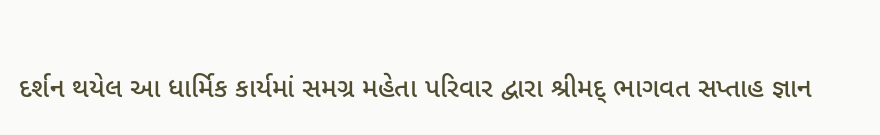દર્શન થયેલ આ ધાર્મિક કાર્યમાં સમગ્ર મહેતા પરિવાર દ્વારા શ્રીમદ્ ભાગવત સપ્તાહ જ્ઞાન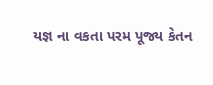યજ્ઞ ના વકતા પરમ પૂજ્ય કેતન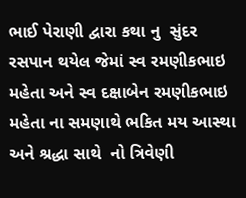ભાઈ પેરાણી દ્વારા કથા નુ  સુંદર રસપાન થયેલ જેમાં સ્વ રમણીકભાઇ મહેતા અને સ્વ દક્ષાબેન રમણીકભાઇ મહેતા ના સમણાથે ભકિત મય આસ્થા અને શ્રદ્ધા સાથે  નો ત્રિવેણી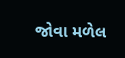જોવા મળેલ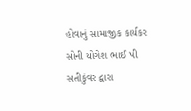હોવાનું સામાજીક કાર્યકર સોની યોગેશ ભાઈ પી સતીકુંવર દ્વારા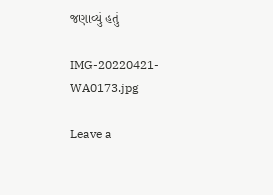જણાવ્યું હતું

IMG-20220421-WA0173.jpg

Leave a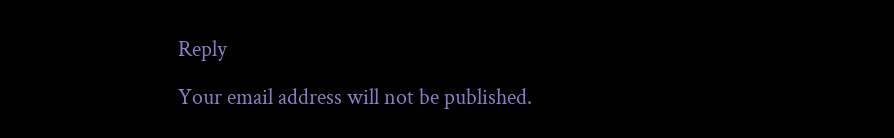Reply

Your email address will not be published.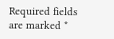Required fields are marked *